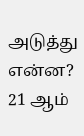அடுத்து என்ன? 21 ஆம்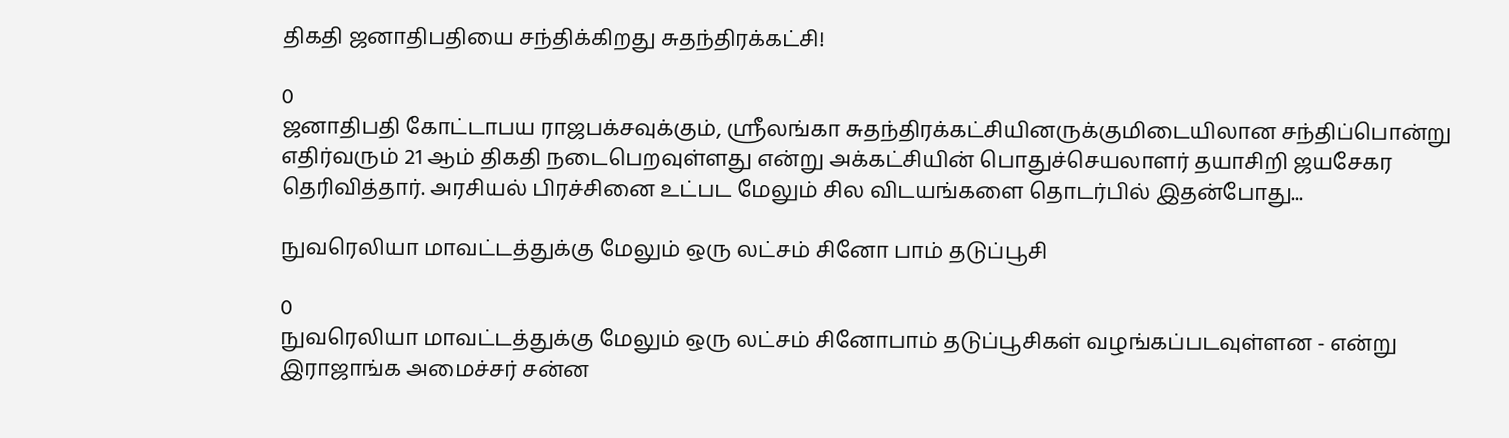திகதி ஜனாதிபதியை சந்திக்கிறது சுதந்திரக்கட்சி!

0
ஜனாதிபதி கோட்டாபய ராஜபக்சவுக்கும், ஶ்ரீலங்கா சுதந்திரக்கட்சியினருக்குமிடையிலான சந்திப்பொன்று எதிர்வரும் 21 ஆம் திகதி நடைபெறவுள்ளது என்று அக்கட்சியின் பொதுச்செயலாளர் தயாசிறி ஜயசேகர தெரிவித்தார். அரசியல் பிரச்சினை உட்பட மேலும் சில விடயங்களை தொடர்பில் இதன்போது...

நுவரெலியா மாவட்டத்துக்கு மேலும் ஒரு லட்சம் சினோ பாம் தடுப்பூசி

0
நுவரெலியா மாவட்டத்துக்கு மேலும் ஒரு லட்சம் சினோபாம் தடுப்பூசிகள் வழங்கப்படவுள்ளன - என்று இராஜாங்க அமைச்சர் சன்ன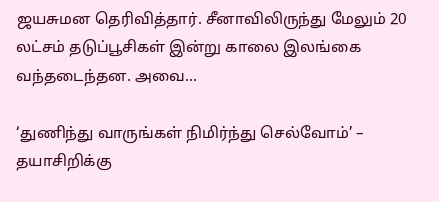ஜயசுமன தெரிவித்தார். சீனாவிலிருந்து மேலும் 20 லட்சம் தடுப்பூசிகள் இன்று காலை இலங்கை வந்தடைந்தன. அவை...

‘துணிந்து வாருங்கள் நிமிர்ந்து செல்வோம்’ – தயாசிறிக்கு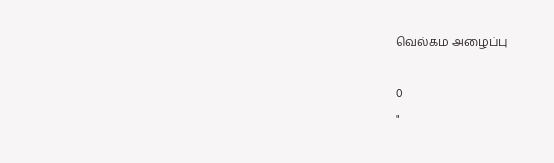வெல்கம அழைப்பு

0
"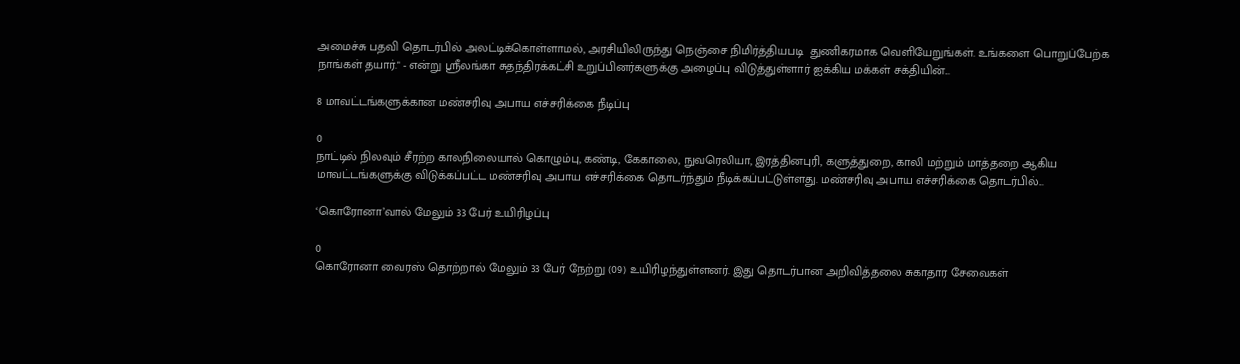அமைச்சு பதவி தொடர்பில் அலட்டிக்கொள்ளாமல், அரசியிலிருந்து நெஞ்சை நிமிர்த்தியபடி  துணிகரமாக வெளியேறுங்கள். உங்களை பொறுப்பேற்க நாங்கள் தயார்." - என்று ஶ்ரீலங்கா சுதந்திரக்கட்சி உறுப்பினர்களுக்கு அழைப்பு விடுத்துள்ளார் ஐக்கிய மக்கள் சக்தியின்...

8 மாவட்டங்களுக்கான மண்சரிவு அபாய எச்சரிக்கை நீடிப்பு

0
நாட்டில் நிலவும் சீரற்ற காலநிலையால் கொழும்பு, கண்டி, கேகாலை, நுவரெலியா, இரத்தினபுரி, களுத்துறை, காலி மற்றும் மாத்தறை ஆகிய மாவட்டங்களுக்கு விடுக்கப்பட்ட மண்சரிவு அபாய எச்சரிக்கை தொடர்ந்தும் நீடிக்கப்பட்டுள்ளது. மண்சரிவு அபாய எச்சரிக்கை தொடர்பில்...

‘கொரோனா’வால் மேலும் 33 பேர் உயிரிழப்பு

0
கொரோனா வைரஸ் தொற்றால் மேலும் 33 பேர் நேற்று (09) உயிரிழந்துள்ளனர். இது தொடர்பான அறிவித்தலை சுகாதார சேவைகள்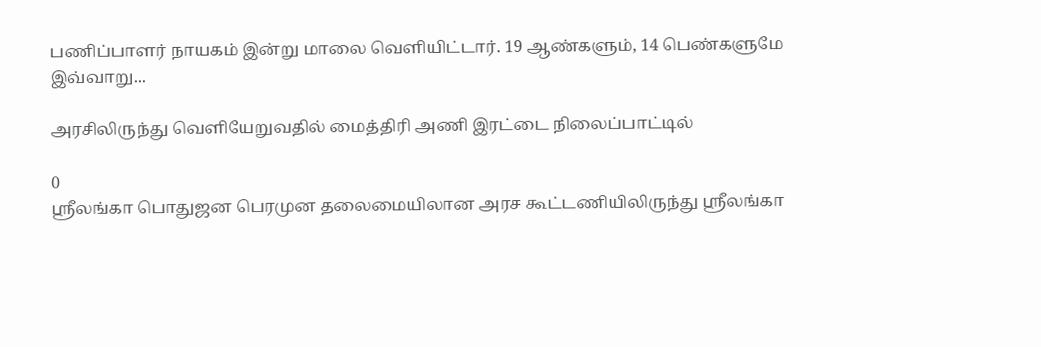பணிப்பாளர் நாயகம் இன்று மாலை வெளியிட்டார். 19 ஆண்களும், 14 பெண்களுமே இவ்வாறு...

அரசிலிருந்து வெளியேறுவதில் மைத்திரி அணி இரட்டை நிலைப்பாட்டில்

0
ஶ்ரீலங்கா பொதுஜன பெரமுன தலைமையிலான அரச கூட்டணியிலிருந்து ஶ்ரீலங்கா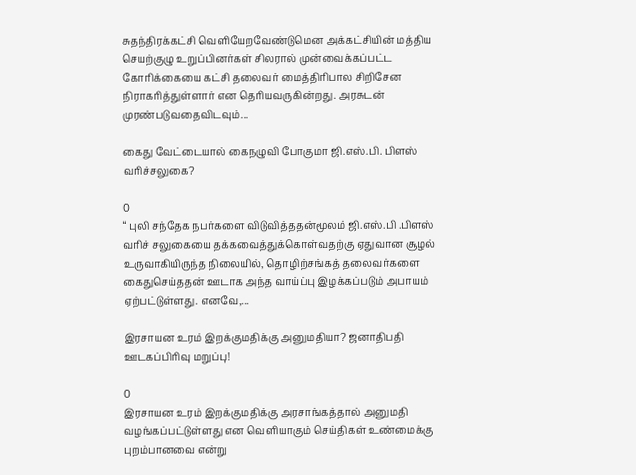சுதந்திரக்கட்சி வெளியேறவேண்டுமென அக்கட்சியின் மத்திய செயற்குழு உறுப்பினர்கள் சிலரால் முன்வைக்கப்பட்ட கோரிக்கையை கட்சி தலைவர் மைத்திரிபால சிறிசேன நிராகரித்துள்ளார் என தெரியவருகின்றது. அரசுடன் முரண்படுவதைவிடவும்...

கைது வேட்டையால் கைநழுவி போகுமா ஜி.எஸ்.பி. பிளஸ் வரிச்சலுகை?

0
“ புலி சந்தேக நபர்களை விடுவித்ததன்மூலம் ஜி.எஸ்.பி .பிளஸ் வரிச் சலுகையை தக்கவைத்துக்கொள்வதற்கு ஏதுவான சூழல் உருவாகியிருந்த நிலையில், தொழிற்சங்கத் தலைவர்களை கைதுசெய்ததன் ஊடாக அந்த வாய்ப்பு இழக்கப்படும் அபாயம் ஏற்பட்டுள்ளது. எனவே,...

இரசாயன உரம் இறக்குமதிக்கு அனுமதியா? ஜனாதிபதி ஊடகப்பிரிவு மறுப்பு!

0
இரசாயன உரம் இறக்குமதிக்கு அரசாங்கத்தால் அனுமதி வழங்கப்பட்டுள்ளது என வெளியாகும் செய்திகள் உண்மைக்கு புறம்பானவை என்று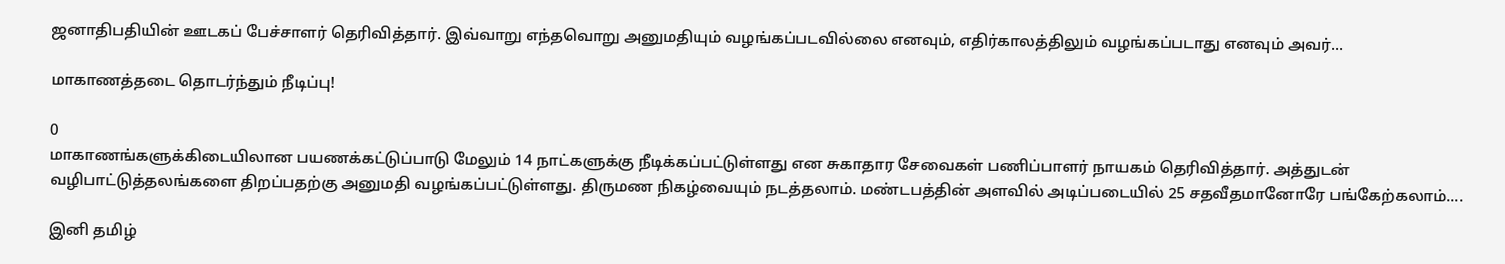ஜனாதிபதியின் ஊடகப் பேச்சாளர் தெரிவித்தார். இவ்வாறு எந்தவொறு அனுமதியும் வழங்கப்படவில்லை எனவும், எதிர்காலத்திலும் வழங்கப்படாது எனவும் அவர்...

மாகாணத்தடை தொடர்ந்தும் நீடிப்பு!

0
மாகாணங்களுக்கிடையிலான பயணக்கட்டுப்பாடு மேலும் 14 நாட்களுக்கு நீடிக்கப்பட்டுள்ளது என சுகாதார சேவைகள் பணிப்பாளர் நாயகம் தெரிவித்தார். அத்துடன் வழிபாட்டுத்தலங்களை திறப்பதற்கு அனுமதி வழங்கப்பட்டுள்ளது. திருமண நிகழ்வையும் நடத்தலாம். மண்டபத்தின் அளவில் அடிப்படையில் 25 சதவீதமானோரே பங்கேற்கலாம்....

இனி தமிழ்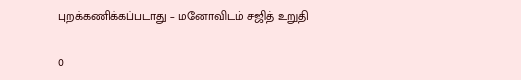புறக்கணிக்கப்படாது – மனோவிடம் சஜித் உறுதி

0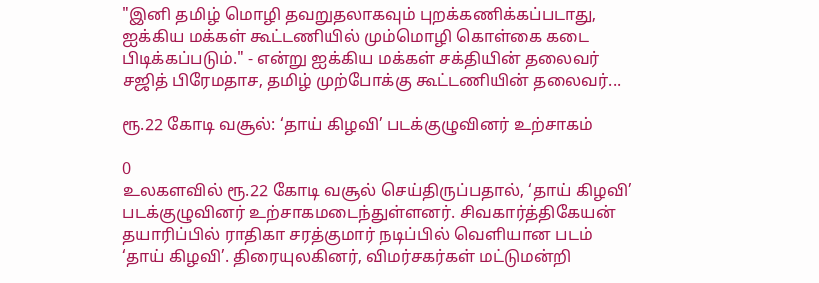"இனி தமிழ் மொழி தவறுதலாகவும் புறக்கணிக்கப்படாது,  ஐக்கிய மக்கள் கூட்டணியில் மும்மொழி கொள்கை கடை பிடிக்கப்படும்." - என்று ஐக்கிய மக்கள் சக்தியின் தலைவர் சஜித் பிரேமதாச, தமிழ் முற்போக்கு கூட்டணியின் தலைவர்...

ரூ.22 கோடி வசூல்: ‘தாய் கிழவி’ படக்குழுவினர் உற்சாகம்

0
உலகளவில் ரூ.22 கோடி வசூல் செய்திருப்பதால், ‘தாய் கிழவி’ படக்குழுவினர் உற்சாகமடைந்துள்ளனர். சிவகார்த்திகேயன் தயாரிப்பில் ராதிகா சரத்குமார் நடிப்பில் வெளியான படம் ‘தாய் கிழவி’. திரையுலகினர், விமர்சகர்கள் மட்டுமன்றி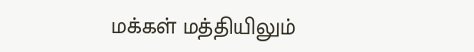மக்கள் மத்தியிலும்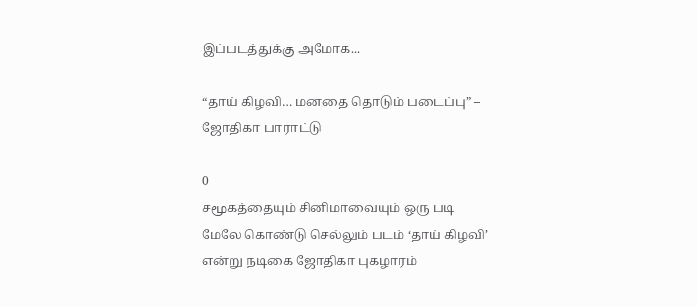இப்படத்துக்கு அமோக...

“தாய் கிழவி… மனதை தொடும் படைப்பு” – ஜோதிகா பாராட்டு

0
சமூகத்தையும் சினிமாவையும் ஒரு படி மேலே கொண்டு செல்லும் படம் ‘தாய் கிழவி’ என்று நடிகை ஜோதிகா புகழாரம்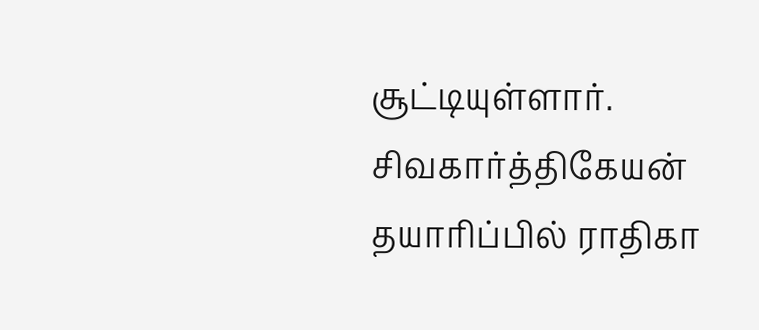சூட்டியுள்ளார். சிவகார்த்திகேயன் தயாரிப்பில் ராதிகா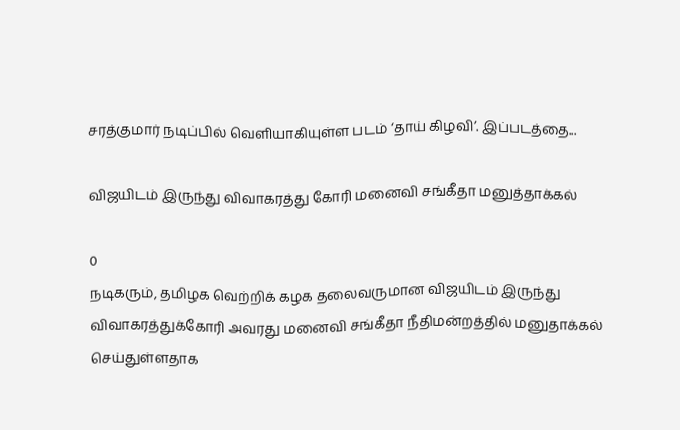சரத்குமார் நடிப்பில் வெளியாகியுள்ள படம் ‘தாய் கிழவி’. இப்படத்தை...

விஜயிடம் இருந்து விவாகரத்து கோரி மனைவி சங்கீதா மனுத்தாக்கல்

0
நடிகரும், தமிழக வெற்றிக் கழக தலைவருமான விஜயிடம் இருந்து விவாகரத்துக்கோரி அவரது மனைவி சங்கீதா நீதிமன்றத்தில் மனுதாக்கல் செய்துள்ளதாக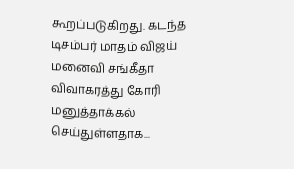கூறப்படுகிறது. கடந்த டிசம்பர் மாதம் விஜய் மனைவி சங்கீதா விவாகரத்து கோரி மனுத்தாக்கல் செய்துள்ளதாக...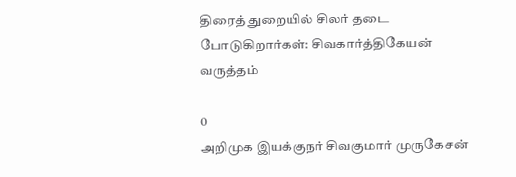திரைத் துறையில் சிலர் தடை போடுகிறார்கள்: சிவகார்த்திகேயன் வருத்தம்

0
அறிமுக இயக்குநர் சிவகுமார் முருகேசன்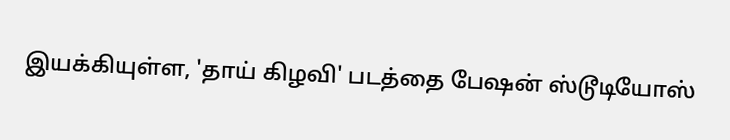இயக்கியுள்ள, 'தாய் கிழவி' படத்தை பேஷன் ஸ்டூடியோஸ்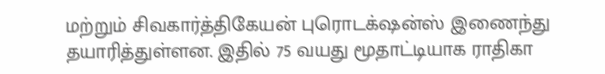மற்றும் சிவகார்த்திகேயன் புரொடக்‌ஷன்ஸ் இணைந்து தயாரித்துள்ளன. இதில் 75 வயது மூதாட்டியாக ராதிகா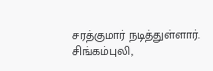சரத்குமார் நடித்துள்ளார். சிங்கம்புலி,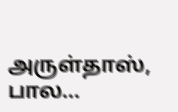அருள்தாஸ், பால...